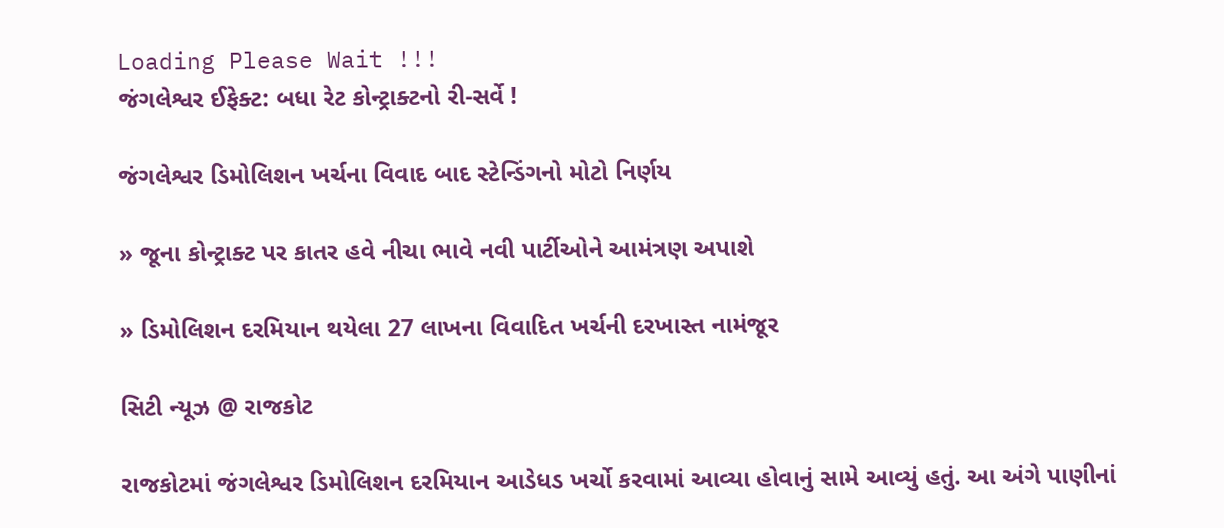Loading Please Wait !!!
જંગલેશ્વર ઈફેક્ટ: બધા રેટ કોન્ટ્રાક્ટનો રી-સર્વે !

જંગલેશ્વર ડિમોલિશન ખર્ચના વિવાદ બાદ સ્ટેન્ડિંગનો મોટો નિર્ણય

» જૂના કોન્ટ્રાક્ટ પર કાતર હવે નીચા ભાવે નવી પાર્ટીઓને આમંત્રણ અપાશે

» ડિમોલિશન દરમિયાન થયેલા 27 લાખના વિવાદિત ખર્ચની દરખાસ્ત નામંજૂર

સિટી ન્યૂઝ @ રાજકોટ

રાજકોટમાં જંગલેશ્વર ડિમોલિશન દરમિયાન આડેધડ ખર્ચો કરવામાં આવ્યા હોવાનું સામે આવ્યું હતું. આ અંગે પાણીનાં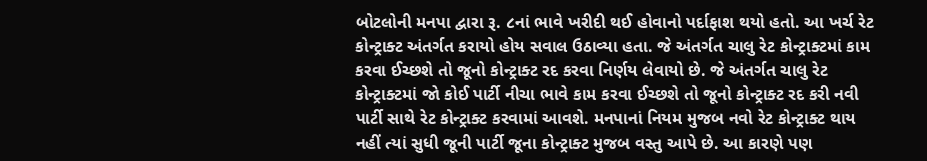બોટલોની મનપા દ્વારા રૂ. ૮નાં ભાવે ખરીદી થઈ હોવાનો પર્દાફાશ થયો હતો. આ ખર્ચ રેટ કોન્ટ્રાક્ટ અંતર્ગત કરાયો હોય સવાલ ઉઠાવ્યા હતા. જે અંતર્ગત ચાલુ રેટ કોન્ટ્રાક્ટમાં કામ કરવા ઈચ્છશે તો જૂનો કોન્ટ્રાક્ટ રદ કરવા નિર્ણય લેવાયો છે. જે અંતર્ગત ચાલુ રેટ કોન્ટ્રાક્ટમાં જો કોઈ પાર્ટી નીચા ભાવે કામ કરવા ઈચ્છશે તો જૂનો કોન્ટ્રાક્ટ રદ કરી નવી પાર્ટી સાથે રેટ કોન્ટ્રાક્ટ કરવામાં આવશે. મનપાનાં નિયમ મુજબ નવો રેટ કોન્ટ્રાક્ટ થાય નહીં ત્યાં સુધી જૂની પાર્ટી જૂના કોન્ટ્રાક્ટ મુજબ વસ્તુ આપે છે. આ કારણે પણ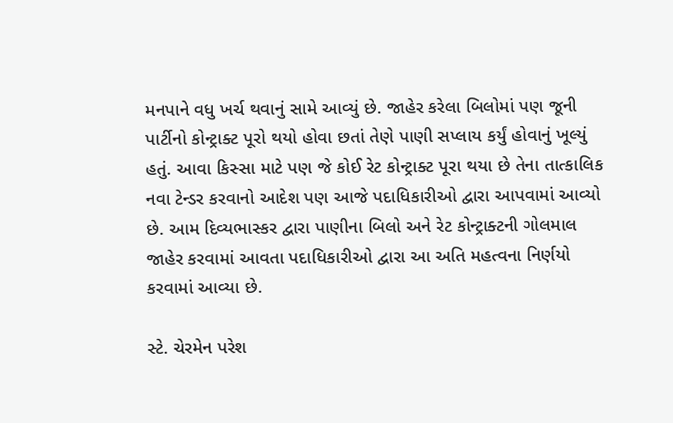મનપાને વધુ ખર્ચ થવાનું સામે આવ્યું છે. જાહેર કરેલા બિલોમાં પણ જૂની પાર્ટીનો કોન્ટ્રાક્ટ પૂરો થયો હોવા છતાં તેણે પાણી સપ્લાય કર્યું હોવાનું ખૂલ્યું હતું. આવા કિસ્સા માટે પણ જે કોઈ રેટ કોન્ટ્રાક્ટ પૂરા થયા છે તેના તાત્કાલિક નવા ટેન્ડર કરવાનો આદેશ પણ આજે પદાધિકારીઓ દ્વારા આપવામાં આવ્યો છે. આમ દિવ્યભાસ્કર દ્વારા પાણીના બિલો અને રેટ કોન્ટ્રાક્ટની ગોલમાલ જાહેર કરવામાં આવતા પદાધિકારીઓ દ્વારા આ અતિ મહત્વના નિર્ણયો કરવામાં આવ્યા છે.

સ્ટે. ચેરમેન પરેશ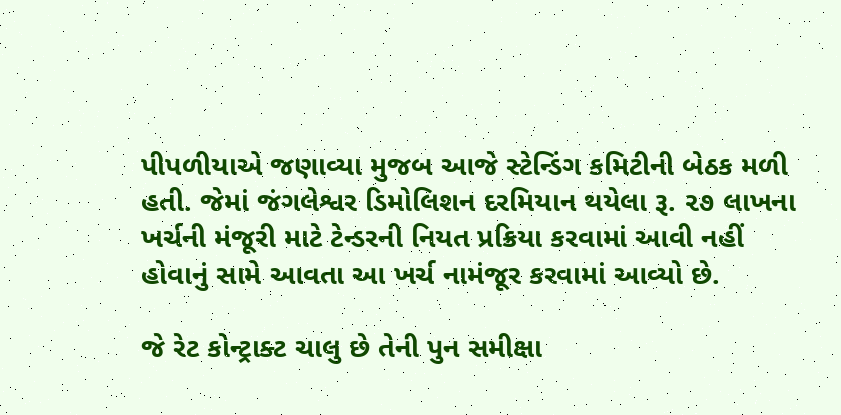પીપળીયાએ જણાવ્યા મુજબ આજે સ્ટેન્ડિંગ કમિટીની બેઠક મળી હતી. જેમાં જંગલેશ્વર ડિમોલિશન દરમિયાન થયેલા રૂ. ૨૭ લાખના ખર્ચની મંજૂરી માટે ટેન્ડરની નિયત પ્રક્રિયા કરવામાં આવી નહીં હોવાનું સામે આવતા આ ખર્ચ નામંજૂર કરવામાં આવ્યો છે.

જે રેટ કોન્ટ્રાક્ટ ચાલુ છે તેની પુન સમીક્ષા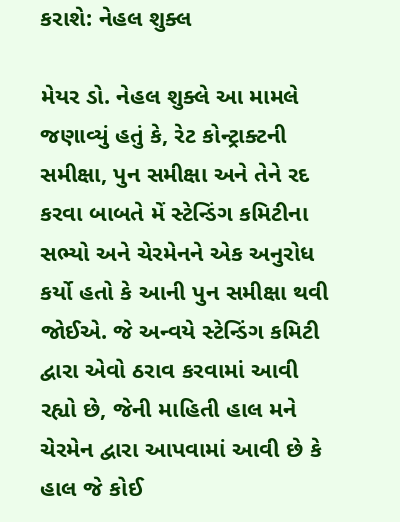કરાશે: નેહલ શુક્લ

મેયર ડો. નેહલ શુક્લે આ મામલે જણાવ્યું હતું કે, રેટ કોન્ટ્રાક્ટની સમીક્ષા, પુન સમીક્ષા અને તેને રદ કરવા બાબતે મેં સ્ટેન્ડિંગ કમિટીના સભ્યો અને ચેરમેનને એક અનુરોધ કર્યો હતો કે આની પુન સમીક્ષા થવી જોઈએ. જે અન્વયે સ્ટેન્ડિંગ કમિટી દ્વારા એવો ઠરાવ કરવામાં આવી રહ્યો છે, જેની માહિતી હાલ મને ચેરમેન દ્વારા આપવામાં આવી છે કે હાલ જે કોઈ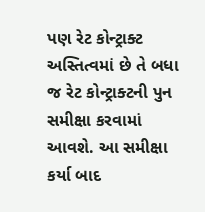પણ રેટ કોન્ટ્રાક્ટ અસ્તિત્વમાં છે તે બધા જ રેટ કોન્ટ્રાક્ટની પુન સમીક્ષા કરવામાં આવશે. આ સમીક્ષા કર્યા બાદ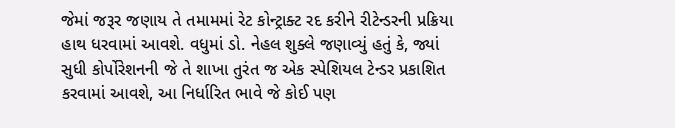જેમાં જરૂર જણાય તે તમામમાં રેટ કોન્ટ્રાક્ટ રદ કરીને રીટેન્ડરની પ્રક્રિયા હાથ ધરવામાં આવશે. વધુમાં ડો. નેહલ શુક્લે જણાવ્યું હતું કે, જ્યાં સુધી કોર્પોરેશનની જે તે શાખા તુરંત જ એક સ્પેશિયલ ટેન્ડર પ્રકાશિત કરવામાં આવશે, આ નિર્ધારિત ભાવે જે કોઈ પણ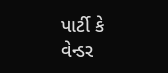પાર્ટી કે વેન્ડર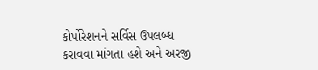કોર્પોરેશનને સર્વિસ ઉપલબ્ધ કરાવવા માંગતા હશે અને અરજી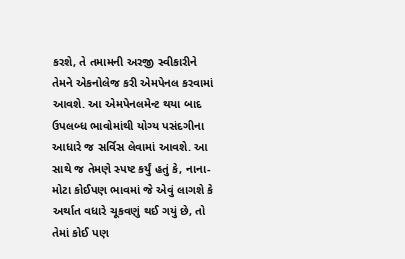કરશે, તે તમામની અરજી સ્વીકારીને તેમને એકનોલેજ કરી એમપેનલ કરવામાં આવશે. આ એમપેનલમેન્ટ થયા બાદ ઉપલબ્ધ ભાવોમાંથી યોગ્ય પસંદગીના આધારે જ સર્વિસ લેવામાં આવશે. આ સાથે જ તેમણે સ્પષ્ટ કર્યું હતું કે, નાના-મોટા કોઈપણ ભાવમાં જે એવું લાગશે કે અર્થાત વધારે ચૂકવણું થઈ ગયું છે, તો તેમાં કોઈ પણ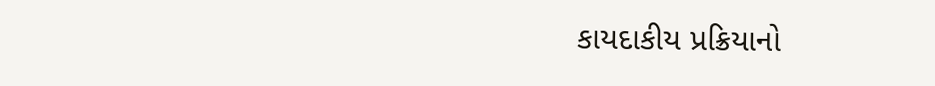કાયદાકીય પ્રક્રિયાનો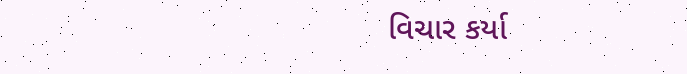વિચાર કર્યા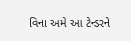વિના અમે આ ટેન્ડરને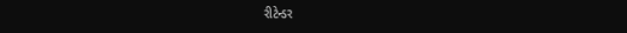રીટેન્ડર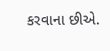કરવાના છીએ.